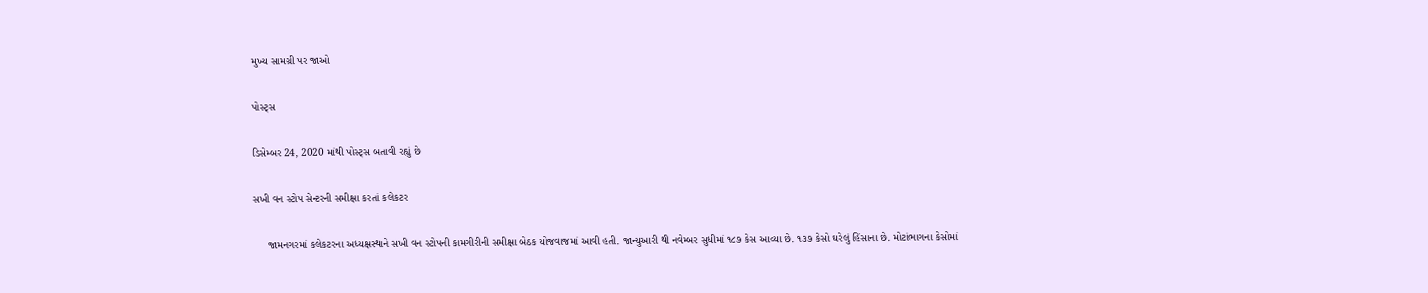મુખ્ય સામગ્રી પર જાઓ

પોસ્ટ્સ

ડિસેમ્બર 24, 2020 માંથી પોસ્ટ્સ બતાવી રહ્યું છે

સખી વન સ્ટોપ સેન્ટરની સમીક્ષા કરતાં કલેકટર

     જામનગરમાં કલેકટરના અધ્યક્ષસ્થાને સખી વન સ્ટોપની કામગીરીની સમીક્ષા બેઠક યોજવાજમાં આવી હતી. જાન્યુઆરી થી નવેમ્બર સુધીમાં ૧૮૭ કેસ આવ્યા છે. ૧૩૭ કેસો ઘરેલું હિંસાના છે. મોટાંભાગના કેસોમાં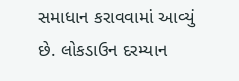સમાધાન કરાવવામાં આવ્યું છે. લોકડાઉન દરમ્યાન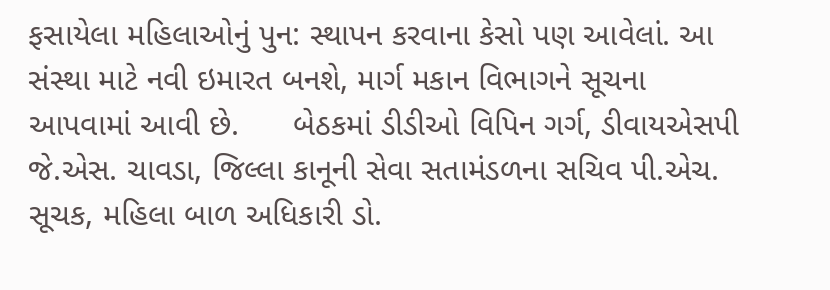ફસાયેલા મહિલાઓનું પુન: સ્થાપન કરવાના કેસો પણ આવેલાં. આ સંસ્થા માટે નવી ઇમારત બનશે, માર્ગ મકાન વિભાગને સૂચના આપવામાં આવી છે.      બેઠકમાં ડીડીઓ વિપિન ગર્ગ, ડીવાયએસપી જે.એસ. ચાવડા, જિલ્લા કાનૂની સેવા સતામંડળના સચિવ પી.એચ. સૂચક, મહિલા બાળ અધિકારી ડો.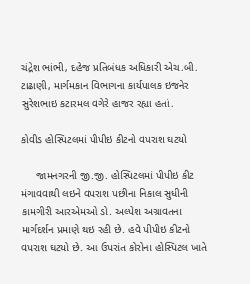ચંદ્રેશ ભાંભી, દહેજ પ્રતિબંધક અધિકારી એચ.બી. ટાઢાણી, માર્ગમકાન વિભાગના કાર્યપાલક ઇજનેર સુરેશભાઇ કટારમલ વગેરે હાજર રહ્યા હતાં.

કોવીડ હોસ્પિટલમાં પીપીઇ કીટનો વપરાશ ઘટયો

     જામનગરની જી.જી. હોસ્પિટલમાં પીપીઇ કીટ મંગાવવાથી લઇને વપરાશ પછીના નિકાલ સુધીની કામગીરી આરએમઓ ડો. અલ્પેશ અગ્રાવતના માર્ગદર્શન પ્રમાણે થઇ રહી છે. હવે પીપીઇ કીટનો વપરાશ ઘટયો છે. આ ઉપરાંત કોરોના હોસ્પિટલ ખાતે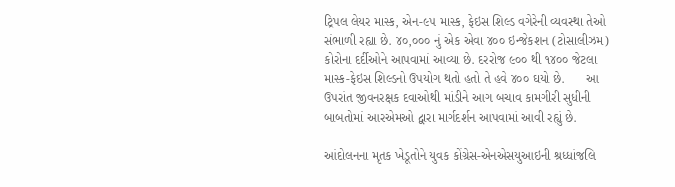ટ્રિપલ લેયર માસ્ક, એન-૯૫ માસ્ક, ફેઇસ શિલ્ડ વગેરેની વ્યવસ્થા તેઓ સંભાળી રહ્યા છે. ૪૦,૦૦૦ નું એક એવા ૪૦૦ ઇન્જેકશન (ટોસાલીઝમ) કોરોના દર્દીઓને આપવામાં આવ્યા છે. દરરોજ ૯૦૦ થી ૧૪૦૦ જેટલા માસ્ક-ફેઇસ શિલ્ડનો ઉપયોગ થતો હતો તે હવે ૪૦૦ ઘયો છે.      આ ઉપરાંત જીવનરક્ષક દવાઓથી માંડીને આગ બચાવ કામગીરી સુધીની બાબતોમાં આરએમઓ દ્વારા માર્ગદર્શન આપવામાં આવી રહ્યું છે.

આંદોલનના મૃતક ખેડૂતોને યુવક કોંગ્રેસ-એનએસયુઆઇની શ્રધ્ધાંજલિ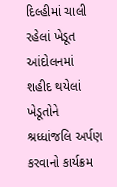દિલ્હીમાં ચાલી રહેલાં ખેડૂત આંદોલનમાં શહીદ થયેલાં ખેડૂતોને શ્રધ્ધાંજલિ અર્પણ કરવાનો કાર્યક્રમ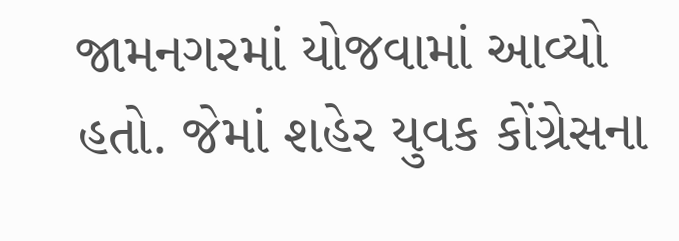જામનગરમાં યોજવામાં આવ્યો હતો. જેમાં શહેર યુવક કોંગ્રેસના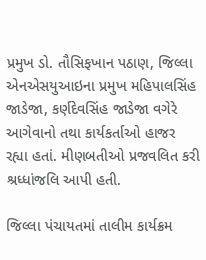પ્રમુખ ડો. તૌસિફખાન પઠાણ, જિલ્લા એનએસયુઆઇના પ્રમુખ મહિપાલસિંહ જાડેજા, કર્ણદેવસિંહ જાડેજા વગેરે આગેવાનો તથા કાર્યકર્તાઓ હાજર રહ્યા હતાં. મીણબતીઓ પ્રજવલિત કરી શ્રધ્ધાંજલિ આપી હતી.

જિલ્લા પંચાયતમાં તાલીમ કાર્યક્રમ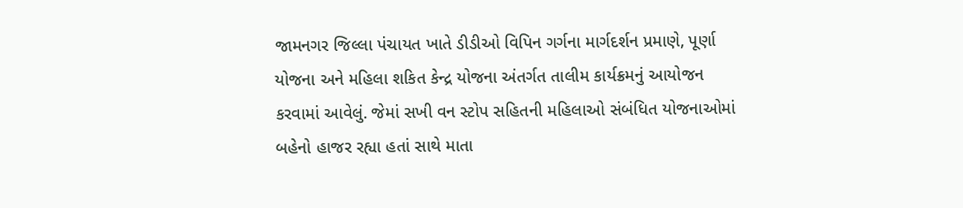જામનગર જિલ્લા પંચાયત ખાતે ડીડીઓ વિપિન ગર્ગના માર્ગદર્શન પ્રમાણે, પૂર્ણા યોજના અને મહિલા શકિત કેન્દ્ર યોજના અંતર્ગત તાલીમ કાર્યક્રમનું આયોજન કરવામાં આવેલું. જેમાં સખી વન સ્ટોપ સહિતની મહિલાઓ સંબંધિત યોજનાઓમાં બહેનો હાજર રહ્યા હતાં સાથે માતા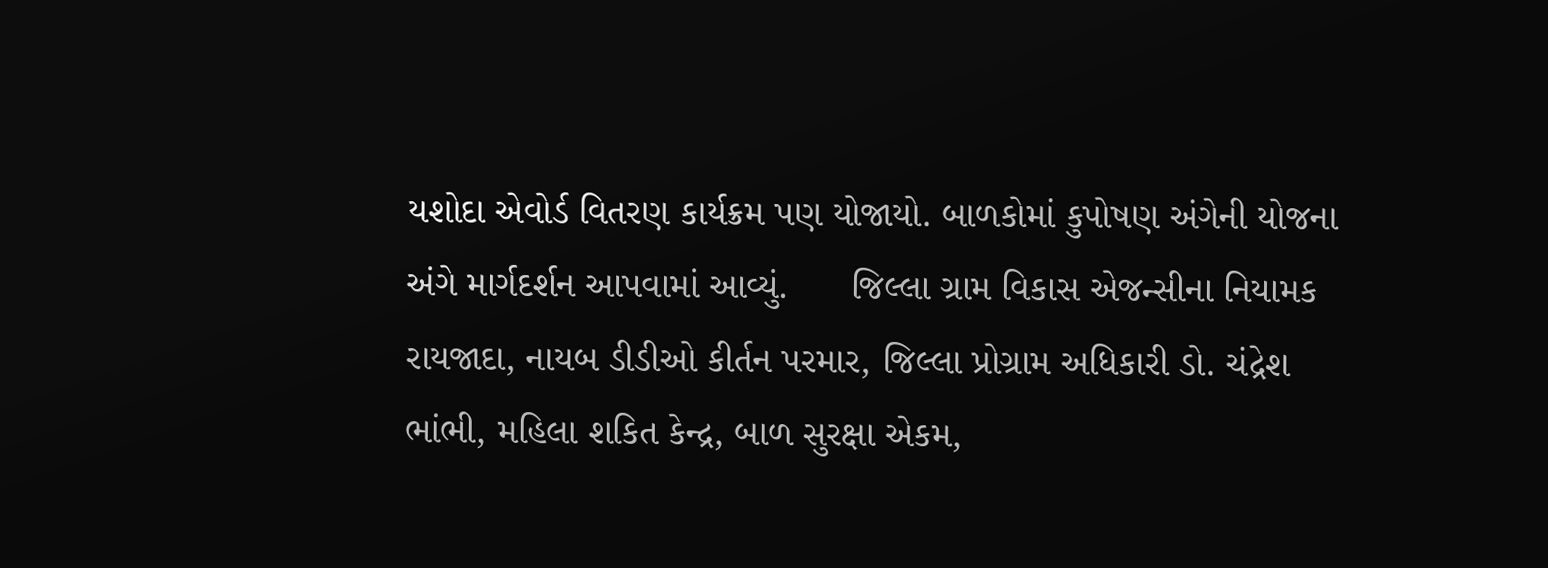યશોદા એવોર્ડ વિતરણ કાર્યક્રમ પણ યોજાયો. બાળકોમાં કુપોષણ અંગેની યોજના અંગે માર્ગદર્શન આપવામાં આવ્યું.      જિલ્લા ગ્રામ વિકાસ એજન્સીના નિયામક રાયજાદા, નાયબ ડીડીઓ કીર્તન પરમાર, જિલ્લા પ્રોગ્રામ અધિકારી ડો. ચંદ્રેશ ભાંભી, મહિલા શકિત કેન્દ્ર, બાળ સુરક્ષા એકમ,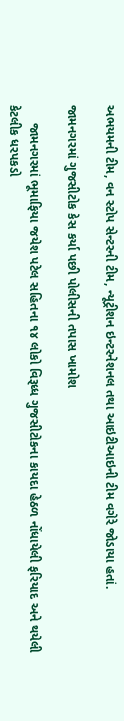અભયમની ટીમ, વન સ્ટોપ સેન્ટરની ટીમ, ન્યૂટ્રીશન ઇન્ટરનેશનલ તથા આઇટીઆઇની ટીમ વગેરે જોડાયા હતાં.

જામનગરમાં ગુજસીટોક કેસ કર્યા પછી પોલીસની તપાસ ખામોશ

     જામનગરમાં ભૂમાફિયા જયેશ પટેલ સહિતના ૧૪ લોકો વિરૂધ્ધ ગુજસીટોકના કાયદા હેઠળ નોંધાયેલી ફરિયાદ અને થયેલી કેટલીક ધરપકડો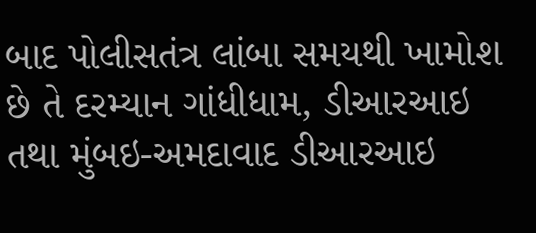બાદ પોલીસતંત્ર લાંબા સમયથી ખામોશ છે તે દરમ્યાન ગાંધીધામ, ડીઆરઆઇ તથા મુંબઇ-અમદાવાદ ડીઆરઆઇ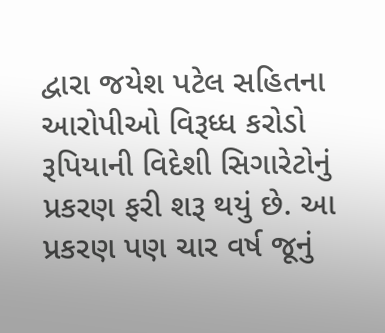દ્વારા જયેશ પટેલ સહિતના આરોપીઓ વિરૂધ્ધ કરોડો રૂપિયાની વિદેશી સિગારેટોનું પ્રકરણ ફરી શરૂ થયું છે. આ પ્રકરણ પણ ચાર વર્ષ જૂનું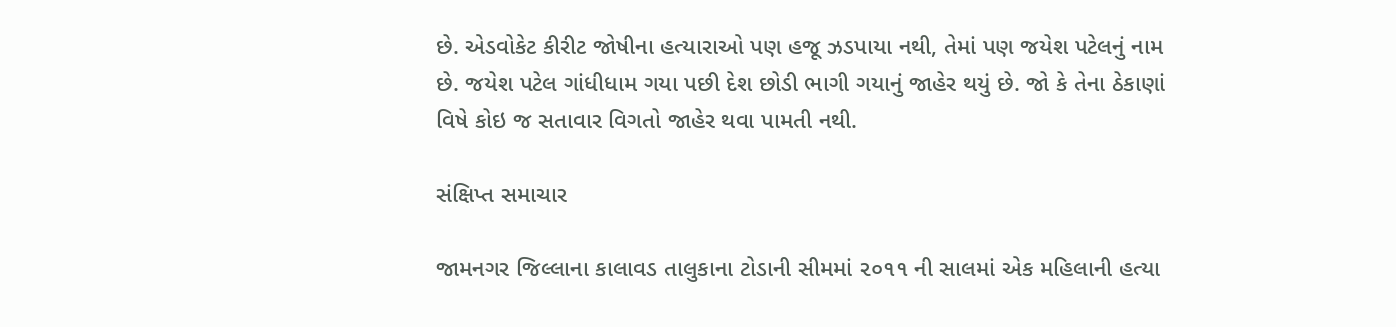છે. એડવોકેટ કીરીટ જોષીના હત્યારાઓ પણ હજૂ ઝડપાયા નથી, તેમાં પણ જયેશ પટેલનું નામ છે. જયેશ પટેલ ગાંધીધામ ગયા પછી દેશ છોડી ભાગી ગયાનું જાહેર થયું છે. જો કે તેના ઠેકાણાં વિષે કોઇ જ સતાવાર વિગતો જાહેર થવા પામતી નથી.

સંક્ષિપ્ત સમાચાર

જામનગર જિલ્લાના કાલાવડ તાલુકાના ટોડાની સીમમાં ૨૦૧૧ ની સાલમાં એક મહિલાની હત્યા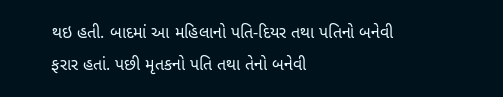થઇ હતી. બાદમાં આ મહિલાનો પતિ-દિયર તથા પતિનો બનેવી ફરાર હતાં. પછી મૃતકનો પતિ તથા તેનો બનેવી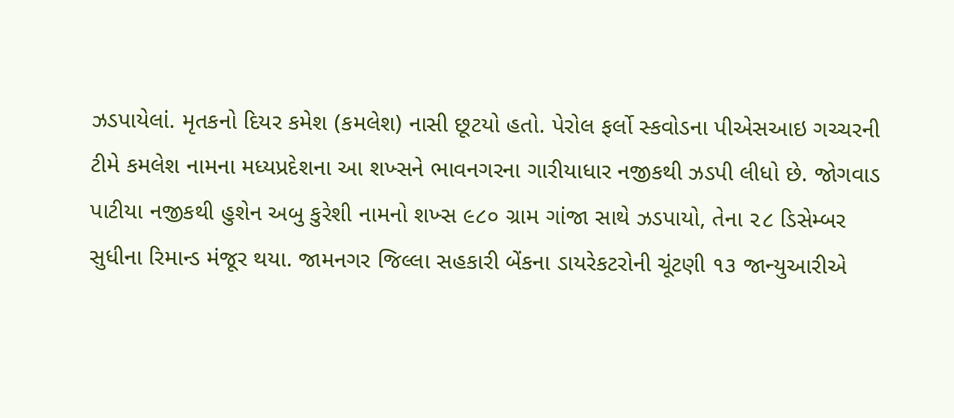ઝડપાયેલાં. મૃતકનો દિયર કમેશ (કમલેશ) નાસી છૂટયો હતો. પેરોલ ફર્લો સ્કવોડના પીએસઆઇ ગચ્ચરની ટીમે કમલેશ નામના મધ્યપ્રદેશના આ શખ્સને ભાવનગરના ગારીયાધાર નજીકથી ઝડપી લીધો છે. જોગવાડ પાટીયા નજીકથી હુશેન અબુ કુરેશી નામનો શખ્સ ૯૮૦ ગ્રામ ગાંજા સાથે ઝડપાયો, તેના ૨૮ ડિસેમ્બર સુધીના રિમાન્ડ મંજૂર થયા. જામનગર જિલ્લા સહકારી બેંકના ડાયરેકટરોની ચૂંટણી ૧૩ જાન્યુઆરીએ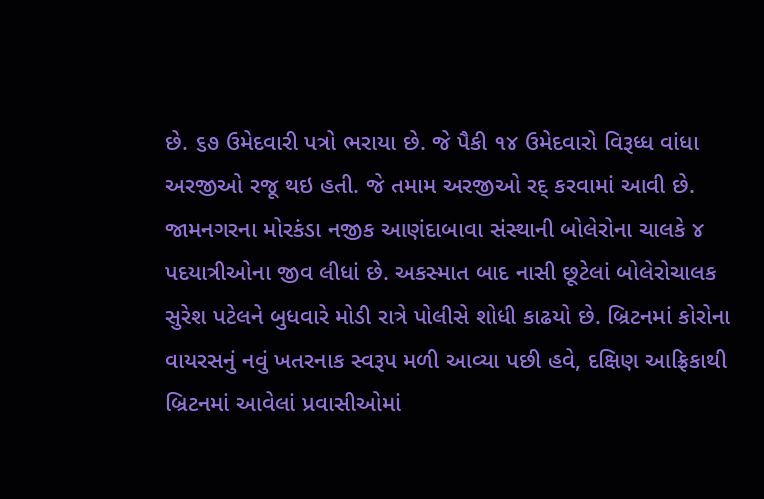છે. ૬૭ ઉમેદવારી પત્રો ભરાયા છે. જે પૈકી ૧૪ ઉમેદવારો વિરૂધ્ધ વાંધા અરજીઓ રજૂ થઇ હતી. જે તમામ અરજીઓ રદ્‌ કરવામાં આવી છે. જામનગરના મોરકંડા નજીક આણંદાબાવા સંસ્થાની બોલેરોના ચાલકે ૪ પદયાત્રીઓના જીવ લીધાં છે. અકસ્માત બાદ નાસી છૂટેલાં બોલેરોચાલક સુરેશ પટેલને બુધવારે મોડી રાત્રે પોલીસે શોધી કાઢયો છે. બ્રિટનમાં કોરોના વાયરસનું નવું ખતરનાક સ્વરૂપ મળી આવ્યા પછી હવે, દક્ષિણ આફ્રિકાથી બ્રિટનમાં આવેલાં પ્રવાસીઓમાં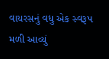વાયરસનું વધુ એક સ્વરૂપ મળી આવ્યું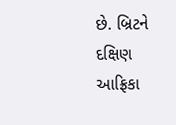છે. બ્રિટને દક્ષિણ આફ્રિકા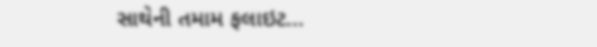સાથેની તમામ ફલાઇટ...